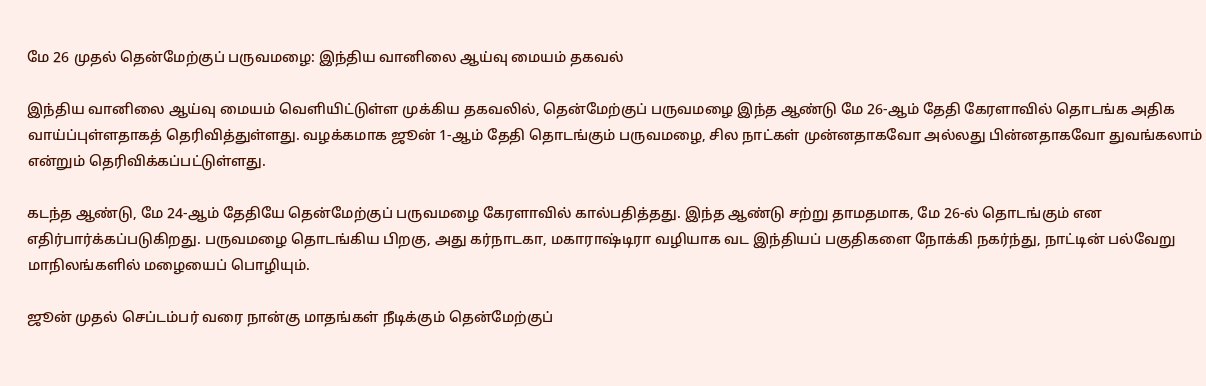மே 26 முதல் தென்மேற்குப் பருவமழை: இந்திய வானிலை ஆய்வு மையம் தகவல்

இந்திய வானிலை ஆய்வு மையம் வெளியிட்டுள்ள முக்கிய தகவலில், தென்மேற்குப் பருவமழை இந்த ஆண்டு மே 26-ஆம் தேதி கேரளாவில் தொடங்க அதிக வாய்ப்புள்ளதாகத் தெரிவித்துள்ளது. வழக்கமாக ஜூன் 1-ஆம் தேதி தொடங்கும் பருவமழை, சில நாட்கள் முன்னதாகவோ அல்லது பின்னதாகவோ துவங்கலாம் என்றும் தெரிவிக்கப்பட்டுள்ளது.

கடந்த ஆண்டு, மே 24-ஆம் தேதியே தென்மேற்குப் பருவமழை கேரளாவில் கால்பதித்தது. இந்த ஆண்டு சற்று தாமதமாக, மே 26-ல் தொடங்கும் என எதிர்பார்க்கப்படுகிறது. பருவமழை தொடங்கிய பிறகு, அது கர்நாடகா, மகாராஷ்டிரா வழியாக வட இந்தியப் பகுதிகளை நோக்கி நகர்ந்து, நாட்டின் பல்வேறு மாநிலங்களில் மழையைப் பொழியும்.

ஜூன் முதல் செப்டம்பர் வரை நான்கு மாதங்கள் நீடிக்கும் தென்மேற்குப்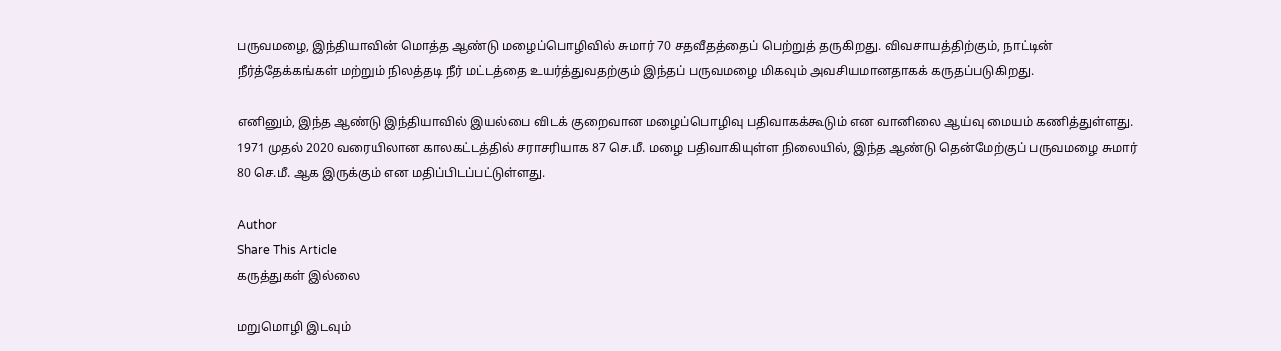பருவமழை, இந்தியாவின் மொத்த ஆண்டு மழைப்பொழிவில் சுமார் 70 சதவீதத்தைப் பெற்றுத் தருகிறது. விவசாயத்திற்கும், நாட்டின் நீர்த்தேக்கங்கள் மற்றும் நிலத்தடி நீர் மட்டத்தை உயர்த்துவதற்கும் இந்தப் பருவமழை மிகவும் அவசியமானதாகக் கருதப்படுகிறது.

எனினும், இந்த ஆண்டு இந்தியாவில் இயல்பை விடக் குறைவான மழைப்பொழிவு பதிவாகக்கூடும் என வானிலை ஆய்வு மையம் கணித்துள்ளது. 1971 முதல் 2020 வரையிலான காலகட்டத்தில் சராசரியாக 87 செ.மீ. மழை பதிவாகியுள்ள நிலையில், இந்த ஆண்டு தென்மேற்குப் பருவமழை சுமார் 80 செ.மீ. ஆக இருக்கும் என மதிப்பிடப்பட்டுள்ளது.

Author
Share This Article
கருத்துகள் இல்லை

மறுமொழி இடவும்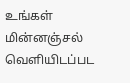உங்கள் மின்னஞ்சல் வெளியிடப்பட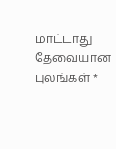மாட்டாது தேவையான புலங்கள் *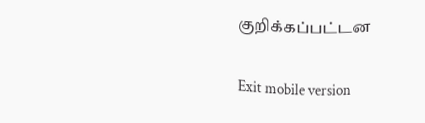குறிக்கப்பட்டன

Exit mobile version